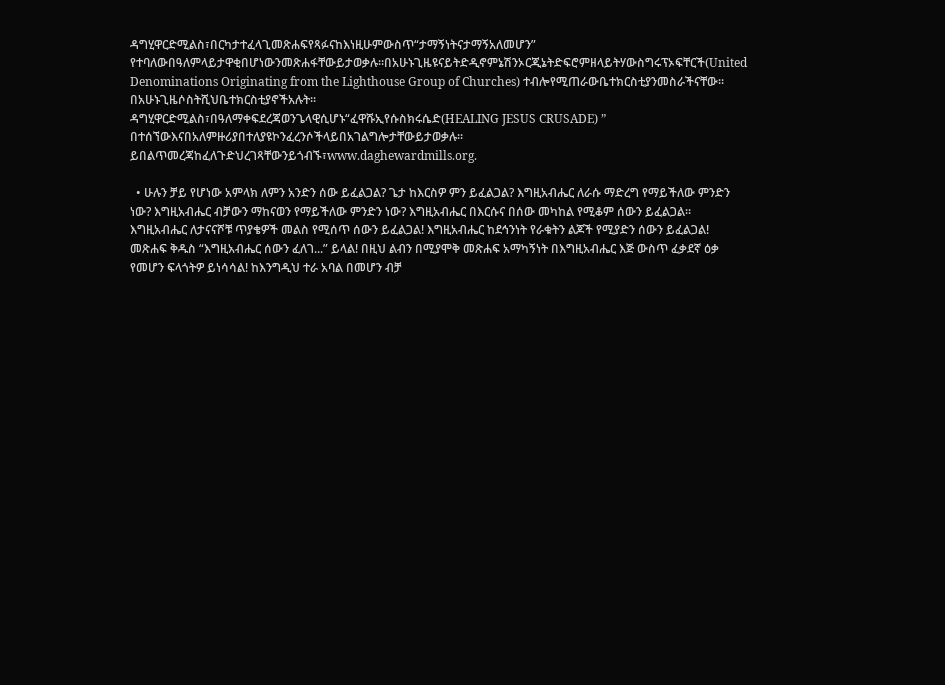ዳግሂዋርድሚልስ፣በርካታተፈላጊመጽሐፍየጻፉናከእነዚሁምውስጥ“ታማኝነትናታማኝአለመሆን” የተባለውበዓለምላይታዋቂበሆነውንመጽሐፋቸውይታወቃሉ።በአሁኑጊዜዩናይትድዲኖምኔሽንኦርጂኔትድፍሮምዘላይትሃውስግሩፕኦፍቸርች(United Denominations Originating from the Lighthouse Group of Churches) ተብሎየሚጠራውቤተክርስቲያንመስራችናቸው፡፡በአሁኑጊዜሶስትሺህቤተክርስቲያኖችአሉት።
ዳግሂዋርድሚልስ፣በዓለማቀፍደረጃወንጌላዊሲሆኑ“ፈዋሹኢየሱስክሩሴድ(HEALING JESUS CRUSADE) ” በተሰኘውእናበአለምዙሪያበተለያዩኮንፈረንሶችላይበአገልግሎታቸውይታወቃሉ፡፡ይበልጥመረጃከፈለጉድህረገጻቸውንይጎብኙ፣www.daghewardmills.org.

  • ሁሉን ቻይ የሆነው አምላክ ለምን አንድን ሰው ይፈልጋል? ጌታ ከእርስዎ ምን ይፈልጋል? እግዚአብሔር ለራሱ ማድረግ የማይችለው ምንድን ነው? እግዚአብሔር ብቻውን ማከናወን የማይችለው ምንድን ነው? እግዚአብሔር በእርሱና በሰው መካከል የሚቆም ሰውን ይፈልጋል። እግዚአብሔር ለታናናሾቹ ጥያቄዎች መልስ የሚሰጥ ሰውን ይፈልጋል! እግዚአብሔር ከደኅንነት የራቁትን ልጆች የሚያድን ሰውን ይፈልጋል! መጽሐፍ ቅዱስ “እግዚአብሔር ሰውን ፈለገ...” ይላል! በዚህ ልብን በሚያሞቅ መጽሐፍ አማካኝነት በእግዚአብሔር እጅ ውስጥ ፈቃደኛ ዕቃ የመሆን ፍላጎትዎ ይነሳሳል! ከእንግዲህ ተራ አባል በመሆን ብቻ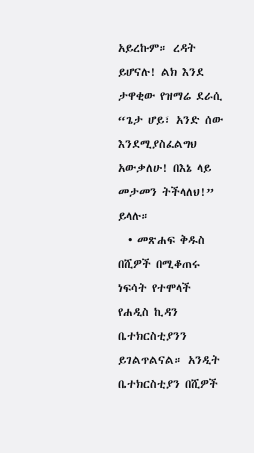አይረኩም። ረዳት ይሆናሉ! ልክ እንደ ታዋቂው የዝማሬ ደራሲ “ጌታ ሆይ፣ አንድ ሰው እንደሚያስፈልግህ አውቃለሁ! በእኔ ላይ መታመን ትችላለህ!” ይላሉ።
  • መጽሐፍ ቅዱስ በሺዎች በሚቆጠሩ ነፍሳት የተሞላች የሐዲስ ኪዳን ቤተክርስቲያንን ይገልጥልናል። አንዲት ቤተክርስቲያን በሺዎች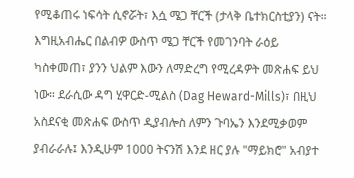የሚቆጠሩ ነፍሳት ሲኖሯት፣ እሷ ሜጋ ቸርች (ታላቅ ቤተክርስቲያን) ናት። እግዚአብሔር በልብዎ ውስጥ ሜጋ ቸርች የመገንባት ራዕይ ካስቀመጠ፣ ያንን ህልም እውን ለማድረግ የሚረዳዎት መጽሐፍ ይህ ነው። ደራሲው ዳግ ሂዋርድ-ሚልስ (Dag Heward-Mills)፣ በዚህ አስደናቂ መጽሐፍ ውስጥ ዲያብሎስ ለምን ጉባኤን እንደሚቃወም ያብራራሉ፤ እንዲሁም 1000 ትናንሽ እንደ ዘር ያሉ "ማይክሮ" አብያተ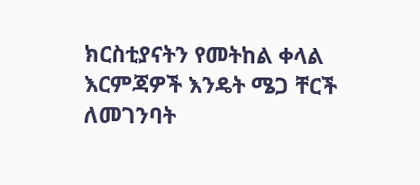ክርስቲያናትን የመትከል ቀላል እርምጃዎች እንዴት ሜጋ ቸርች ለመገንባት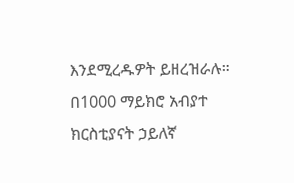እንደሚረዱዎት ይዘረዝራሉ። በ1000 ማይክሮ አብያተ ክርስቲያናት ኃይለኛ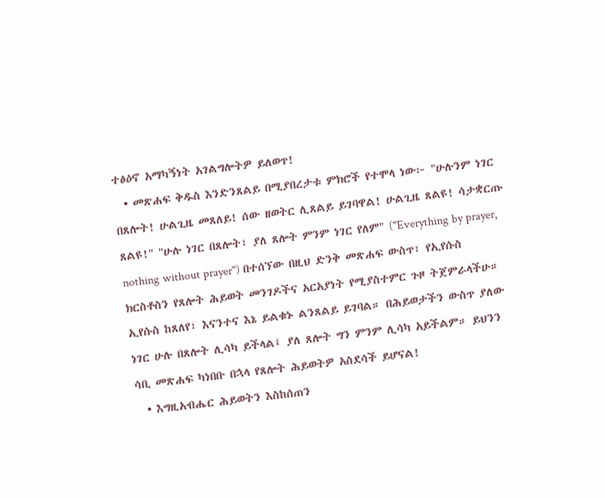ተፅዕኖ አማካኝነት አገልግሎትዎ ይለወጥ!
  • መጽሐፍ ቅዱስ እንድንጸልይ በሚያበረታቱ ምክሮች የተሞላ ነው፦ "ሁሉንም ነገር በጸሎት! ሁልጊዜ መጸለይ! ሰው ዘወትር ሊጸልይ ይገባዋል! ሁልጊዜ ጸልዩ! ሳታቋርጡ ጸልዩ!" "ሁሉ ነገር በጸሎት፣ ያለ ጸሎት ምንም ነገር የለም" ("Everything by prayer, nothing without prayer") በተሰኘው በዚህ ድንቅ መጽሐፍ ውስጥ፣ የኢየሱስ ክርስቶስን የጸሎት ሕይወት መንገዶችና አርአያነት የሚያስተምር ጉዞ ትጀምራላችሁ። ኢየሱስ ከጸለየ፣ እናንተና እኔ ይልቁኑ ልንጸልይ ይገባል። በሕይወታችን ውስጥ ያለው ነገር ሁሉ በጸሎት ሊሳካ ይችላል፤ ያለ ጸሎት ግን ምንም ሊሳካ አይችልም። ይህንን ሳቢ መጽሐፍ ካነበቡ በኋላ የጸሎት ሕይወትዎ አስደሳች ይሆናል!
  • እግዚአብሔር ሕይወትን እስከሰጠን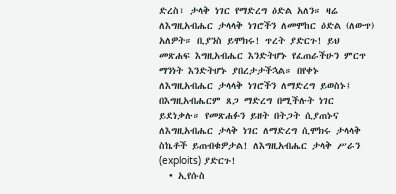ድረስ፣ ታላቅ ነገር የማድረግ ዕድል አለን። ዛሬ ለእግዚአብሔር ታላላቅ ነገሮችን ለመሞከር ዕድል (ለውጥ) አለዎት። ቢያንስ ይሞክሩ! ጥረት ያድርጉ! ይህ መጽሐፍ እግዚአብሔር እንድትሆኑ የፈጠራችሁን ምርጥ ማንነት እንድትሆኑ ያበረታታችኋል። በየቀኑ ለእግዚአብሔር ታላላቅ ነገሮችን ለማድረግ ይወስኑ፤ በእግዚአብሔርም ጸጋ ማድረግ በሚችሉት ነገር ይደነቃሉ። የመጽሐፉን ይዘት በትጋት ሲያጠኑና ለእግዚአብሔር ታላቅ ነገር ለማድረግ ሲሞክሩ ታላላቅ ስኬቶች ይጠብቁዎታል! ለእግዚአብሔር ታላቅ ሥራን (exploits) ያድርጉ!
  • ኢየሱስ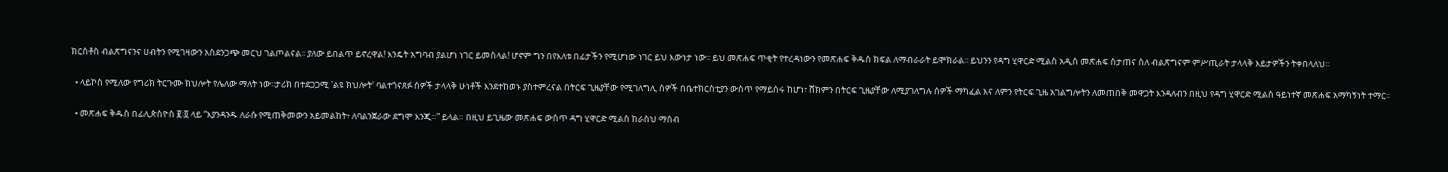ክርስቶስ ብልጽግናንና ሀብትን የሚገዛውን አስደንጋጭ መርህ ገልጦልናል፡፡ ያለው ይበልጥ ይኖረዋል! እንዴት አግባብ ያልሆነ ነገር ይመስላል! ሆኖም ግን በየእለቱ በፊታችን የሚሆነው ነገር ይህ እውነታ ነው፡፡ ይህ መጽሐፍ ጥቂት የተረዳነውን የመጽሐፍ ቅዱስ ክፍል ለማብራራት ይሞክራል፡፡ ይህንን የዳግ ሂዋርድ ሚልስ አዲስ መጽሐፍ ስታጠና ስለ ብልጽግናም ምሥጢራት ታላላቅ እይታዎችን ትቀበላለህ፡፡

  • ላይኮስ የሚለው የግሪክ ትርጉሙ ክህሎት የሌለው ማለት ነው፡፡ታሪክ በተደጋጋሚ 'ልዩ ክህሎት' ባልተጎናጸፉ ሰዎች ታላላቅ ሁነቶች እንደተከወኑ ያስተምረናል በትርፍ ጊዜያቸው የሚገለግሊ ሰዎች በቤተክርስቲያን ውስጥ የማይሰሩ ከሆነ፣ ሸክምን በትርፍ ጊዜያቸው ለሚያገለግሉ ሰዎች ማካፈል እና ለምን የትርፍ ጊዜ አገልግሎትን ለመጠበቅ መዋጋት እንዳለብን በዚህ የዳግ ሂዋርድ ሚልስ ዓይነተኛ መጽሐፍ አማካኝነት ተማር፡፡

  • መጽሐፍ ቅዱስ በፊሊጵስዮስ ፪፡፬ ላይ “እያንዳንዱ ለራሱ የሚጠቅመውን አይመልከት፥ ለባልንጀራው ደግሞ እንጂ።” ይላል። በዚህ ይጊዜው መጽሐፍ ውስጥ ዳግ ሂዋርድ ሚልስ ከራስህ ማሰብ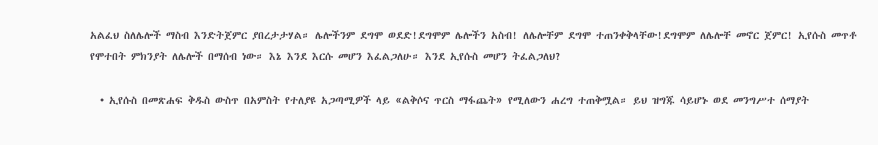አልፈህ ስለሌሎች ማስብ እንድትጀምር ያበረታታሃል። ሌሎችንም ደግሞ ወደድ!ደግሞም ሌሎችን አስብ! ለሌሎቸም ደግሞ ተጠንቀቅላቸው!ደግሞም ለሌሎቸ መኖር ጀምር! ኢየሱስ መጥቶ የሞተበት ምክንያት ለሌሎች በማሰብ ነው። እኔ እንደ እርሱ መሆን እፈልጋለሁ። እንደ ኢየሱስ መሆን ትፈልጋለህ?

  • ኢየሱስ በመጽሐፍ ቅዱስ ውስጥ በአምስት የተለያዩ አጋጣሚዎች ላይ «ልቅሶና ጥርስ ማፋጨት» የሚለውን ሐረግ ተጠቅሟል። ይህ ዝግጁ ሳይሆኑ ወደ መንግሥተ ሰማያት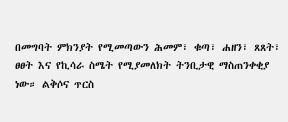በመግባት ምክንያት የሚመጣውን ሕመም፣ ቁጣ፣ ሐዘን፣ ጸጸት፣ ፀፀት እና የኪሳራ ስሜት የሚያመለክት ትንቢታዊ ማስጠንቀቂያ ነው። ልቅሶና ጥርስ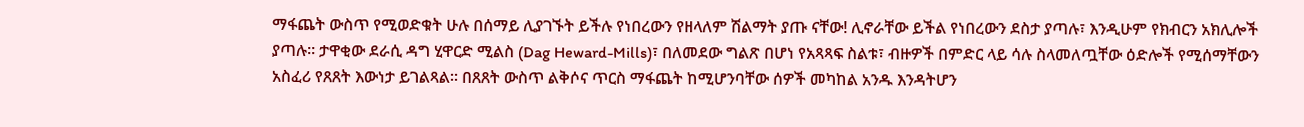ማፋጨት ውስጥ የሚወድቁት ሁሉ በሰማይ ሊያገኙት ይችሉ የነበረውን የዘላለም ሽልማት ያጡ ናቸው! ሊኖራቸው ይችል የነበረውን ደስታ ያጣሉ፣ እንዲሁም የክብርን አክሊሎች ያጣሉ። ታዋቂው ደራሲ ዳግ ሂዋርድ ሚልስ (Dag Heward-Mills)፣ በለመደው ግልጽ በሆነ የአጻጻፍ ስልቱ፣ ብዙዎች በምድር ላይ ሳሉ ስላመለጧቸው ዕድሎች የሚሰማቸውን አስፈሪ የጸጸት እውነታ ይገልጻል። በጸጸት ውስጥ ልቅሶና ጥርስ ማፋጨት ከሚሆንባቸው ሰዎች መካከል አንዱ እንዳትሆን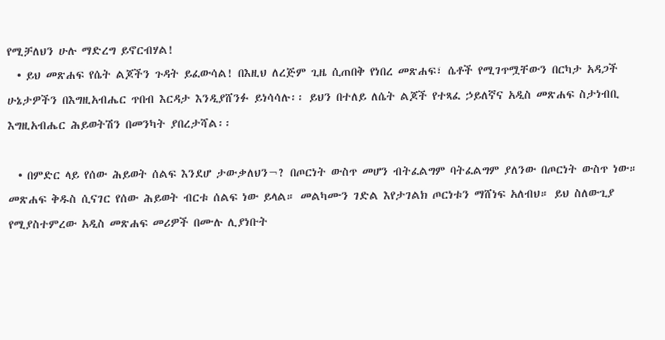የሚቻለህን ሁሉ ማድረግ ይኖርብሃል!
  • ይህ መጽሐፍ የሴት ልጆችን ጉዳት ይፈውሳል! በእዚህ ለረጅም ጊዜ ሲጠበቅ የነበረ መጽሐፍ፣ ሴቶች የሚገጥሟቸውን በርካታ አዳጋች ሁኔታዎችን በእግዚአብሔር ጥበብ እርዳታ እንዲያሸንፉ ይነሳሳሉ፡፡ ይህን በተለይ ለሴት ልጆች የተጻፈ ኃይለኛና አዲስ መጽሐፍ ስታነብቢ እግዚአብሔር ሕይወትሽን በመንካት ያበረታሻል፡፡

  • በምድር ላይ የሰው ሕይወት ሰልፍ እንደሆ ታውቃለህን¬? በጦርነት ውስጥ መሆን ብትፈልግም ባትፈልግም ያለንው በጦርነት ውስጥ ነው። መጽሐፍ ቅዱስ ሲናገር የሰው ሕይወት ብርቱ ሰልፍ ነው ይላል። መልካሙን ገድል እየታገልክ ጦርነቱን ማሸነፍ አለብህ። ይህ ስለውጊያ የሚያስተምረው አዲስ መጽሐፍ መሪዎች በሙሉ ሊያነቡት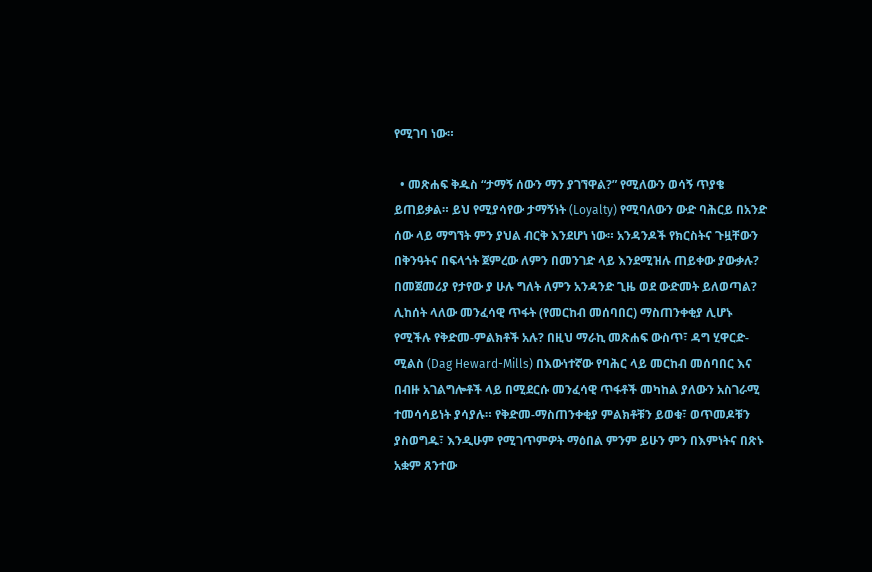የሚገባ ነው።

  • መጽሐፍ ቅዱስ “ታማኝ ሰውን ማን ያገኘዋል?” የሚለውን ወሳኝ ጥያቄ ይጠይቃል። ይህ የሚያሳየው ታማኝነት (Loyalty) የሚባለውን ውድ ባሕርይ በአንድ ሰው ላይ ማግኘት ምን ያህል ብርቅ እንደሆነ ነው። አንዳንዶች የክርስትና ጉዟቸውን በቅንዓትና በፍላጎት ጀምረው ለምን በመንገድ ላይ እንደሚዝሉ ጠይቀው ያውቃሉ? በመጀመሪያ የታየው ያ ሁሉ ግለት ለምን አንዳንድ ጊዜ ወደ ውድመት ይለወጣል? ሊከሰት ላለው መንፈሳዊ ጥፋት (የመርከብ መሰባበር) ማስጠንቀቂያ ሊሆኑ የሚችሉ የቅድመ-ምልክቶች አሉ? በዚህ ማራኪ መጽሐፍ ውስጥ፣ ዳግ ሂዋርድ-ሚልስ (Dag Heward-Mills) በእውነተኛው የባሕር ላይ መርከብ መሰባበር እና በብዙ አገልግሎቶች ላይ በሚደርሱ መንፈሳዊ ጥፋቶች መካከል ያለውን አስገራሚ ተመሳሳይነት ያሳያሉ። የቅድመ-ማስጠንቀቂያ ምልክቶቹን ይወቁ፣ ወጥመዶቹን ያስወግዱ፣ እንዲሁም የሚገጥምዎት ማዕበል ምንም ይሁን ምን በእምነትና በጽኑ አቋም ጸንተው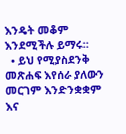እንዴት መቆም እንደሚችሉ ይማሩ።
  • ይህ የሚያስደንቅ መጽሐፍ እየሰራ ያለውን መርገም እንድንቋቋም እና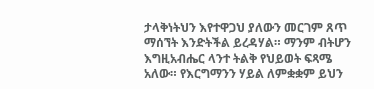ታላቅነትህን እየተዋጋህ ያለውን መርገም ጸጥ ማሰኘት እንድትችል ይረዳሃል። ማንም ብትሆን እግዚአብሔር ላንተ ትልቅ የህይወት ፍጻሜ አለው። የእርግማንን ሃይል ለምቋቋም ይህን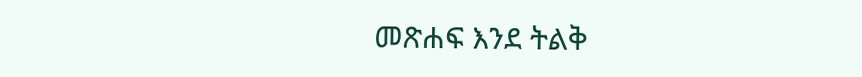መጽሐፍ እንደ ትልቅ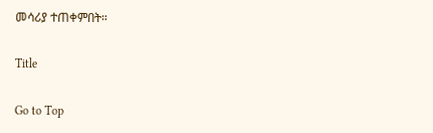መሳሪያ ተጠቀምበት።

Title

Go to Top